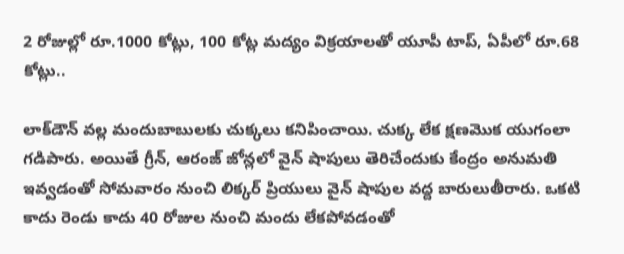2 రోజుల్లో రూ.1000 కోట్లు, 100 కోట్ల మద్యం విక్రయాలతో యూపీ టాప్, ఏపీలో రూ.68 కోట్లు..

లాక్‌డౌన్ వల్ల మందుబాబులకు చుక్కలు కనిపించాయి. చుక్క లేక క్షణమొక యుగంలా గడిపారు. అయితే గ్రీన్, ఆరంజ్ జోన్లలో వైన్ షాపులు తెరిచేందుకు కేంద్రం అనుమతి ఇవ్వడంతో సోమవారం నుంచి లిక్కర్ ప్రియులు వైన్ షాపుల వద్ద బారులుతీరారు. ఒకటి కాదు రెండు కాదు 40 రోజుల నుంచి మందు లేకపోవడంతో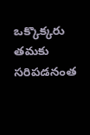ఒక్కొక్కరు తమకు సరిపడనంత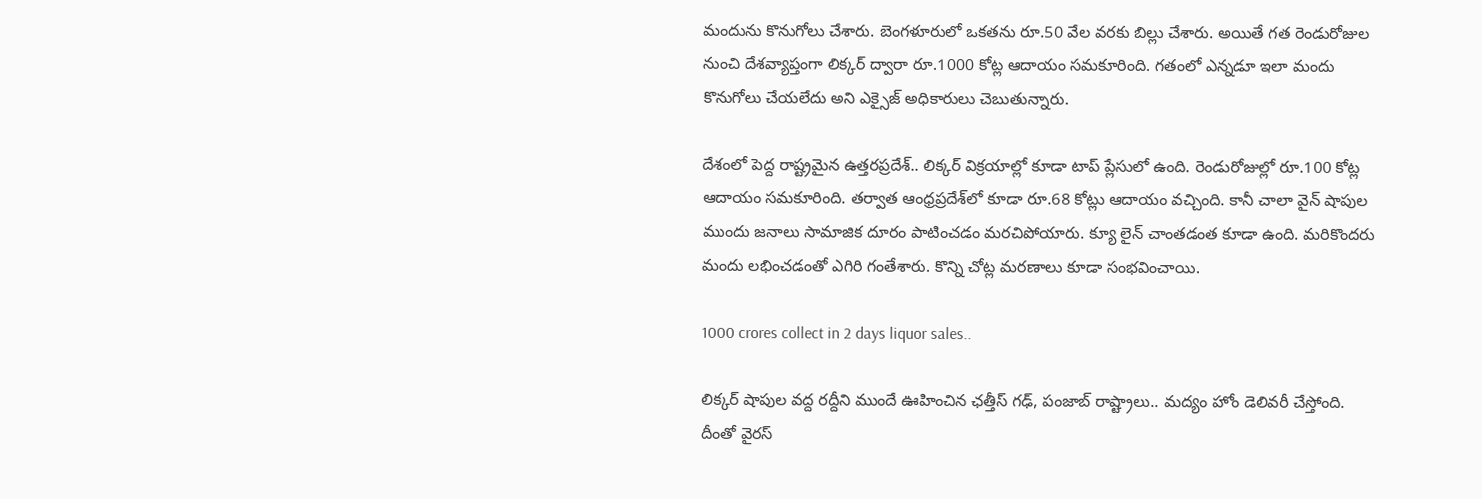మందును కొనుగోలు చేశారు. బెంగళూరులో ఒకతను రూ.50 వేల వరకు బిల్లు చేశారు. అయితే గత రెండురోజుల నుంచి దేశవ్యాప్తంగా లిక్కర్ ద్వారా రూ.1000 కోట్ల ఆదాయం సమకూరింది. గతంలో ఎన్నడూ ఇలా మందు కొనుగోలు చేయలేదు అని ఎక్సైజ్ అధికారులు చెబుతున్నారు.

దేశంలో పెద్ద రాష్ట్రమైన ఉత్తరప్రదేశ్.. లిక్కర్ విక్రయాల్లో కూడా టాప్ ప్లేసులో ఉంది. రెండురోజుల్లో రూ.100 కోట్ల ఆదాయం సమకూరింది. తర్వాత ఆంధ్రప్రదేశ్‌లో కూడా రూ.68 కోట్లు ఆదాయం వచ్చింది. కానీ చాలా వైన్ షాపుల ముందు జనాలు సామాజిక దూరం పాటించడం మరచిపోయారు. క్యూ లైన్ చాంతడంత కూడా ఉంది. మరికొందరు మందు లభించడంతో ఎగిరి గంతేశారు. కొన్ని చోట్ల మరణాలు కూడా సంభవించాయి.

1000 crores collect in 2 days liquor sales..

లిక్కర్ షాపుల వద్ద రద్దీని ముందే ఊహించిన ఛత్తీస్ గఢ్, పంజాబ్ రాష్ట్రాలు.. మద్యం హోం డెలివరీ చేస్తోంది. దీంతో వైరస్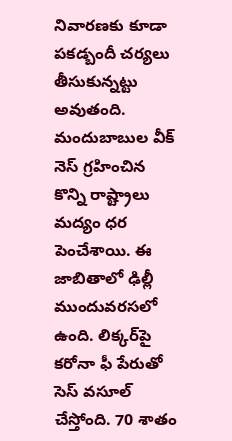నివారణకు కూడా పకడ్బందీ చర్యలు తీసుకున్నట్టు అవుతంది. మందుబాబుల వీక్ నెస్ గ్రహించిన కొన్ని రాష్ట్రాలు మద్యం ధర పెంచేశాయి. ఈ జాబితాలో ఢిల్లీ ముందువరసలో ఉంది. లిక్కర్‌పై కరోనా ఫీ పేరుతో సెస్ వసూల్ చేస్తోంది. 70 శాతం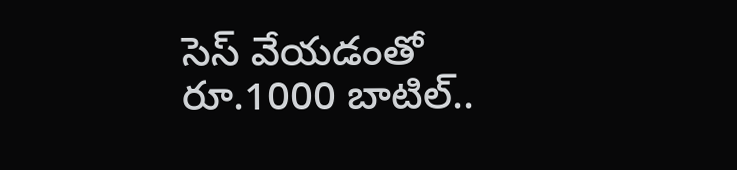సెస్ వేయడంతో రూ.1000 బాటిల్..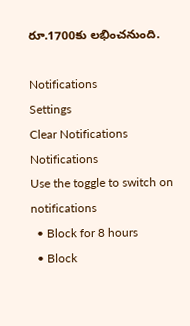రూ.1700కు లభించనుంది.

Notifications
Settings
Clear Notifications
Notifications
Use the toggle to switch on notifications
  • Block for 8 hours
  • Block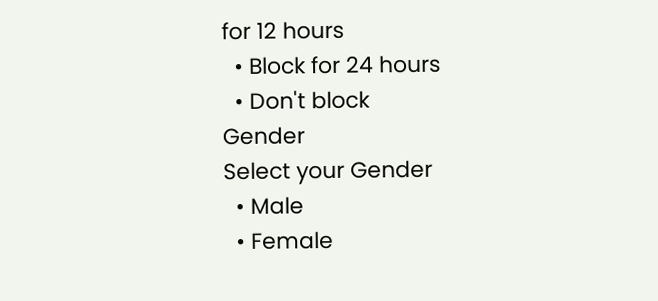for 12 hours
  • Block for 24 hours
  • Don't block
Gender
Select your Gender
  • Male
  • Female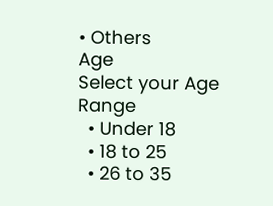• Others
Age
Select your Age Range
  • Under 18
  • 18 to 25
  • 26 to 35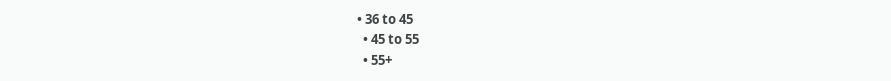• 36 to 45
  • 45 to 55
  • 55+